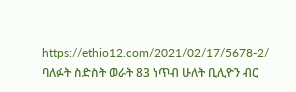https://ethio12.com/2021/02/17/5678-2/
ባለፉት ስድስት ወራት 83 ነጥብ ሁለት ቢሊዮን ብር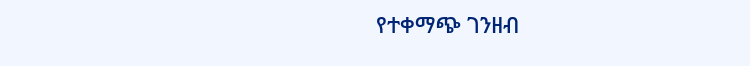የተቀማጭ ገንዘብ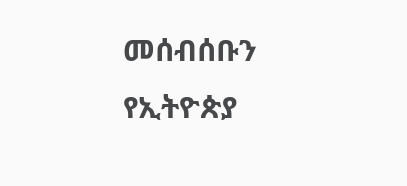መሰብሰቡን የኢትዮጵያ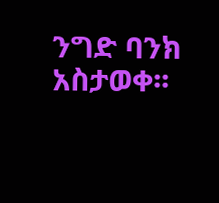ንግድ ባንክ አስታወቀ፡፡